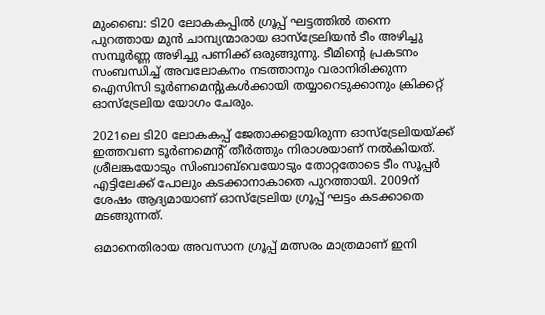മുംബൈ: ടി20 ലോകകപ്പിൽ ഗ്രൂപ്പ് ഘട്ടത്തിൽ തന്നെ പുറത്തായ മുൻ ചാമ്പ്യന്മാരായ ഓസ്ട്രേലിയൻ ടീം അഴിച്ചു സമ്പൂർണ്ണ അഴിച്ചു പണിക്ക് ഒരുങ്ങുന്നു. ടീമിന്റെ പ്രകടനം സംബന്ധിച്ച് അവലോകനം നടത്താനും വരാനിരിക്കുന്ന ഐസിസി ടൂർണമെന്റുകൾക്കായി തയ്യാറെടുക്കാനും ക്രിക്കറ്റ് ഓസ്ട്രേലിയ യോഗം ചേരും.

2021ലെ ടി20 ലോകകപ്പ് ജേതാക്കളായിരുന്ന ഓസ്ട്രേലിയയ്ക്ക് ഇത്തവണ ടൂർണമെന്റ് തീർത്തും നിരാശയാണ് നൽകിയത്. ശ്രീലങ്കയോടും സിംബാബ്‌വെയോടും തോറ്റതോടെ ടീം സൂപ്പർ എട്ടിലേക്ക് പോലും കടക്കാനാകാതെ പുറത്തായി. 2009ന് ശേഷം ആദ്യമായാണ് ഓസ്ട്രേലിയ ഗ്രൂപ്പ് ഘട്ടം കടക്കാതെ മടങ്ങുന്നത്.

ഒമാനെതിരായ അവസാന ഗ്രൂപ്പ് മത്സരം മാത്രമാണ് ഇനി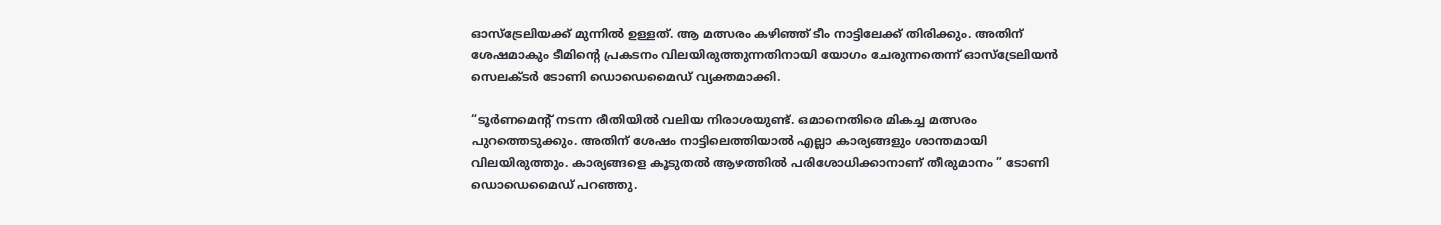ഓസ്‌ട്രേലിയക്ക് മുന്നിൽ ഉള്ളത്. ആ മത്സരം കഴിഞ്ഞ് ടീം നാട്ടിലേക്ക് തിരിക്കും. അതിന് ശേഷമാകും ടീമിന്റെ പ്രകടനം വിലയിരുത്തുന്നതിനായി യോഗം ചേരുന്നതെന്ന് ഓസ്ട്രേലിയൻ സെലക്ടർ ടോണി ഡൊഡെമൈഡ് വ്യക്തമാക്കി.

“ടൂർണമെന്റ് നടന്ന രീതിയിൽ വലിയ നിരാശയുണ്ട്. ഒമാനെതിരെ മികച്ച മത്സരം പുറത്തെടുക്കും. അതിന് ശേഷം നാട്ടിലെത്തിയാൽ എല്ലാ കാര്യങ്ങളും ശാന്തമായി വിലയിരുത്തും. കാര്യങ്ങളെ കൂടുതൽ ആഴത്തിൽ പരിശോധിക്കാനാണ് തീരുമാനം ” ടോണി ഡൊഡെമൈഡ് പറഞ്ഞു.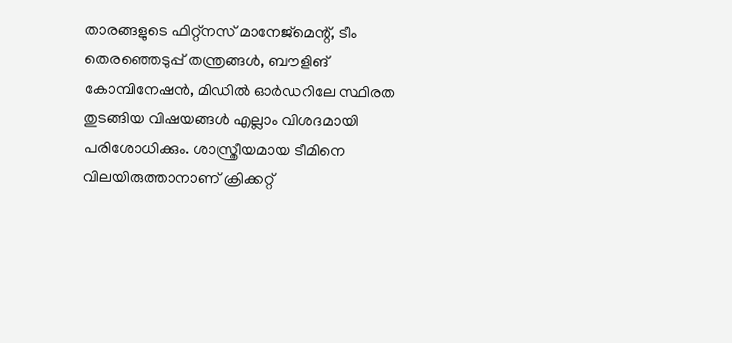താരങ്ങളുടെ ഫിറ്റ്‌നസ് മാനേജ്മെന്റ്, ടീം തെരഞ്ഞെടുപ്പ് തന്ത്രങ്ങൾ, ബൗളിങ് കോമ്പിനേഷൻ, മിഡിൽ ഓർഡറിലേ സ്ഥിരത തുടങ്ങിയ വിഷയങ്ങൾ എല്ലാം വിശദമായി പരിശോധിക്കും. ശാസ്ത്രീയമായ ടീമിനെ വിലയിരുത്താനാണ് ക്രിക്കറ്റ്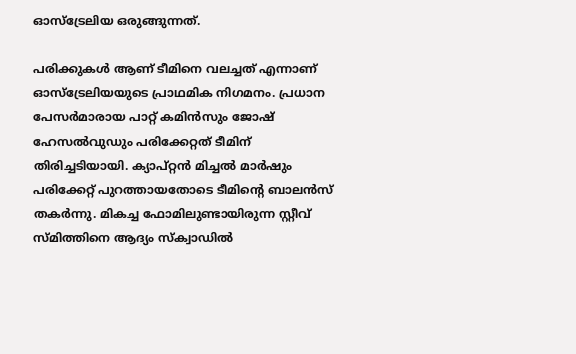ഓസ്ട്രേലിയ ഒരുങ്ങുന്നത്.

പരിക്കുകൾ ആണ് ടീമിനെ വലച്ചത് എന്നാണ് ഓസ്‌ട്രേലിയയുടെ പ്രാഥമിക നിഗമനം. പ്രധാന പേസർമാരായ പാറ്റ് കമിൻസും ജോഷ് ഹേസൽവുഡും പരിക്കേറ്റത് ടീമിന് തിരിച്ചടിയായി. ക്യാപ്റ്റൻ മിച്ചൽ മാർഷും പരിക്കേറ്റ് പുറത്തായതോടെ ടീമിന്റെ ബാലൻസ് തകർന്നു. മികച്ച ഫോമിലുണ്ടായിരുന്ന സ്റ്റീവ് സ്മിത്തിനെ ആദ്യം സ്ക്വാഡിൽ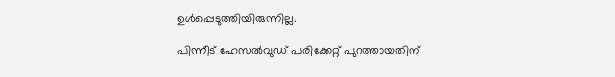ഉൾപ്പെടുത്തിയിരുന്നില്ല.

പിന്നീട് ഹേസൽവുഡ് പരിക്കേറ്റ് പുറത്തായതിന്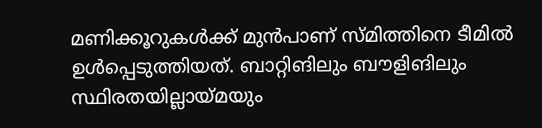മണിക്കൂറുകൾക്ക് മുൻപാണ് സ്മിത്തിനെ ടീമിൽ ഉൾപ്പെടുത്തിയത്. ബാറ്റിങിലും ബൗളിങിലും സ്ഥിരതയില്ലായ്മയും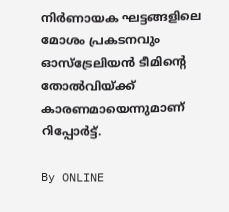നിർണായക ഘട്ടങ്ങളിലെ മോശം പ്രകടനവും ഓസ്‌ട്രേലിയൻ ടീമിന്റെ തോൽവിയ്ക്ക് കാരണമായെന്നുമാണ് റിപ്പോർട്ട്.

By ONLINE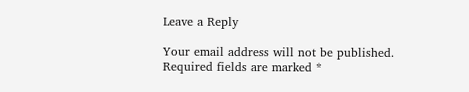Leave a Reply

Your email address will not be published. Required fields are marked *